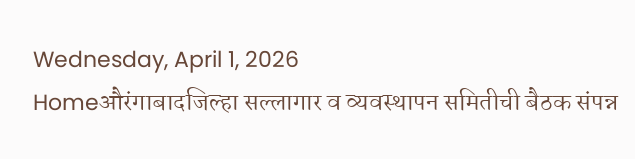Wednesday, April 1, 2026
Homeऔरंगाबादजिल्हा सल्लागार व व्यवस्थापन समितीची बैठक संपन्न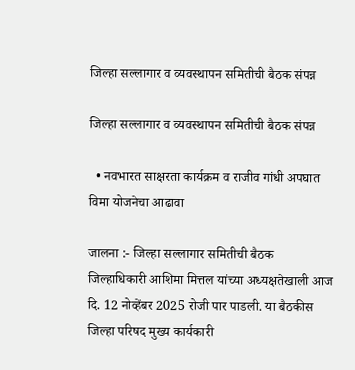जिल्हा सल्लागार व व्यवस्थापन समितीची बैठक संपन्न

जिल्हा सल्लागार व व्यवस्थापन समितीची बैठक संपन्न

  • नवभारत साक्षरता कार्यक्रम व राजीव गांधी अपघात विमा योजनेचा आढावा

जालना :- जिल्हा सल्लागार समितीची बैठक जिल्हाधिकारी आशिमा मित्तल यांच्या अध्यक्षतेखाली आज दि. 12 नोव्हेंबर 2025 रोजी पार पाडली. या बैठकीस जिल्हा परिषद मुख्य कार्यकारी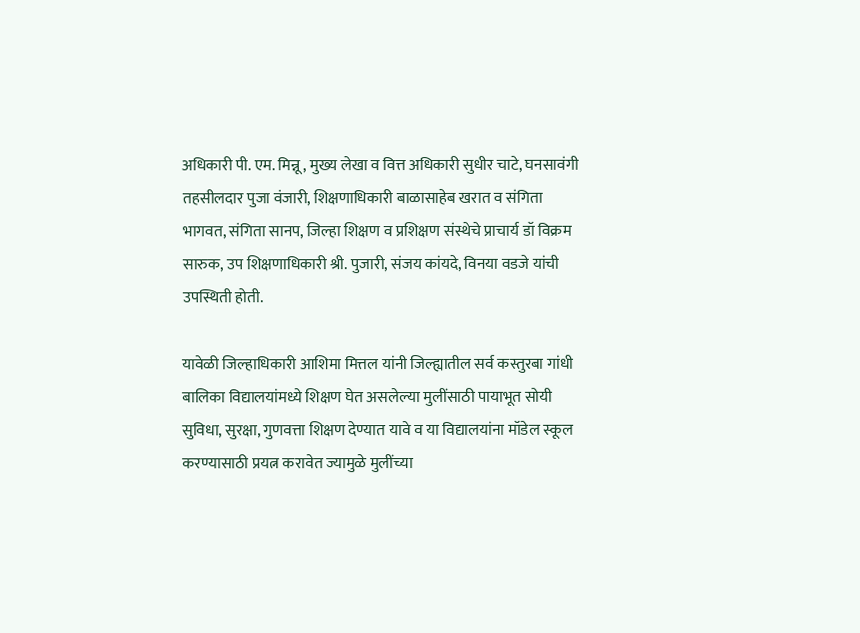अधिकारी पी. एम. मिन्नू, मुख्य लेखा व वित्त अधिकारी सुधीर चाटे, घनसावंगी तहसीलदार पुजा वंजारी, शिक्षणाधिकारी बाळासाहेब खरात व संगिता भागवत, संगिता सानप, जिल्हा शिक्षण व प्रशिक्षण संस्थेचे प्राचार्य डॉ विक्रम सारुक, उप शिक्षणाधिकारी श्री. पुजारी, संजय कांयदे, विनया वडजे यांची उपस्थिती होती.

यावेळी जिल्हाधिकारी आशिमा मित्तल यांनी जिल्ह्यातील सर्व कस्तुरबा गांधी बालिका विद्यालयांमध्ये शिक्षण घेत असलेल्या मुलींसाठी पायाभूत सोयी सुविधा, सुरक्षा, गुणवत्ता शिक्षण देण्यात यावे व या विद्यालयांना मॉडेल स्कूल करण्यासाठी प्रयत्न करावेत ज्यामुळे मुलींच्या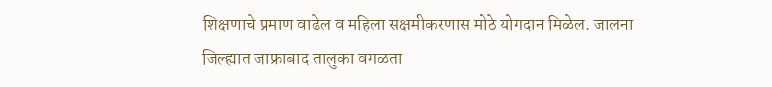शिक्षणाचे प्रमाण वाढेल व महिला सक्षमीकरणास मोठे योगदान मिळेल. जालना जिल्ह्यात जाफ्राबाद तालुका वगळता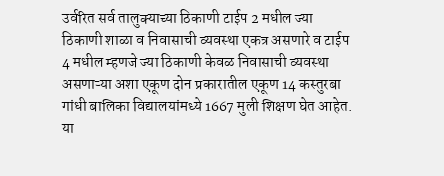उर्वरित सर्व तालुक्याच्या ठिकाणी टाईप 2 मधील ज्या ठिकाणी शाळा व निवासाची व्यवस्था एकत्र असणारे व टाईप 4 मधील म्हणजे ज्या ठिकाणी केवळ निवासाची व्यवस्था असणाऱ्या अशा एकूण दोन प्रकारातील एकूण 14 कस्तुरबा गांधी बालिका विद्यालयांमध्ये 1667 मुली शिक्षण घेत आहेत. या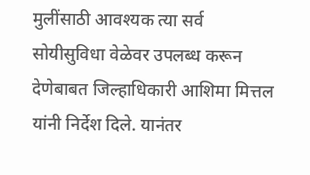मुलींसाठी आवश्यक त्या सर्व सोयीसुविधा वेळेवर उपलब्ध करून देणेबाबत जिल्हाधिकारी आशिमा मित्तल यांनी निर्देश दिले. यानंतर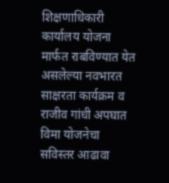शिक्षणाधिकारी कार्यालय योजना मार्फत राबविण्यात येत असलेल्या नवभारत साक्षरता कार्यक्रम व राजीव गांधी अपघात विमा योजनेचा सविस्तर आढावा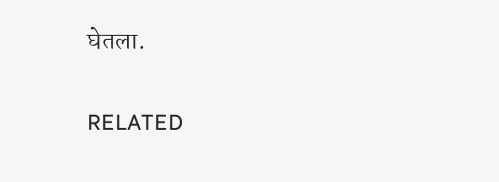घेतला.

RELATED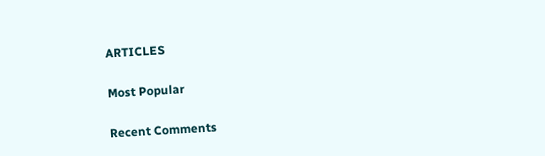ARTICLES

Most Popular

Recent Comments